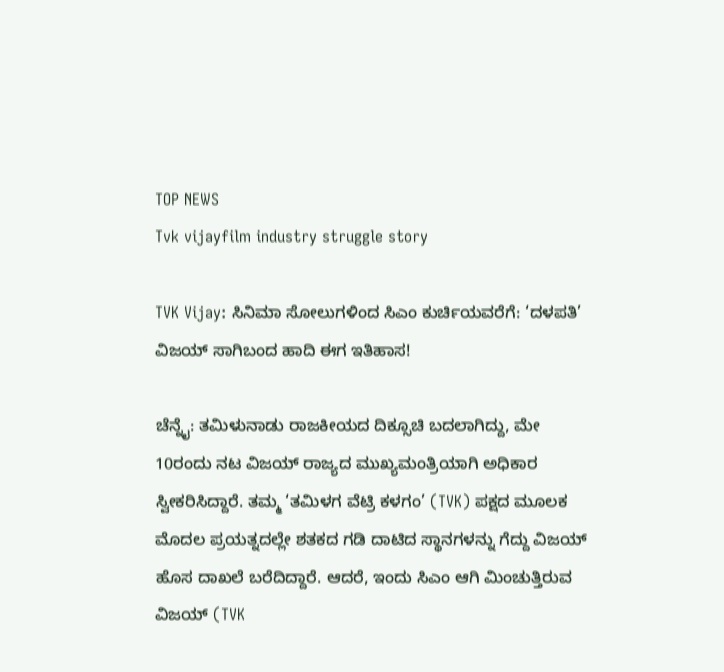TOP NEWS
Tvk vijayfilm industry struggle story

TVK Vijay: ಸಿನಿಮಾ ಸೋಲುಗಳಿಂದ ಸಿಎಂ ಕುರ್ಚಿಯವರೆಗೆ: ‘ದಳಪತಿ’ ವಿಜಯ್ ಸಾಗಿಬಂದ ಹಾದಿ ಈಗ ಇತಿಹಾಸ!

ಚೆನ್ನೈ: ತಮಿಳುನಾಡು ರಾಜಕೀಯದ ದಿಕ್ಸೂಚಿ ಬದಲಾಗಿದ್ದು, ಮೇ 10ರಂದು ನಟ ವಿಜಯ್ ರಾಜ್ಯದ ಮುಖ್ಯಮಂತ್ರಿಯಾಗಿ ಅಧಿಕಾರ ಸ್ವೀಕರಿಸಿದ್ದಾರೆ. ತಮ್ಮ ‘ತಮಿಳಗ ವೆಟ್ರಿ ಕಳಗಂ’ (TVK) ಪಕ್ಷದ ಮೂಲಕ ಮೊದಲ ಪ್ರಯತ್ನದಲ್ಲೇ ಶತಕದ ಗಡಿ ದಾಟಿದ ಸ್ಥಾನಗಳನ್ನು ಗೆದ್ದು ವಿಜಯ್ ಹೊಸ ದಾಖಲೆ ಬರೆದಿದ್ದಾರೆ. ಆದರೆ, ಇಂದು ಸಿಎಂ ಆಗಿ ಮಿಂಚುತ್ತಿರುವ ವಿಜಯ್ (TVK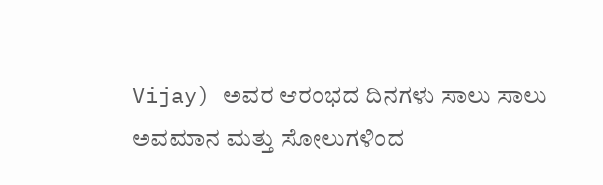Vijay) ಅವರ ಆರಂಭದ ದಿನಗಳು ಸಾಲು ಸಾಲು ಅವಮಾನ ಮತ್ತು ಸೋಲುಗಳಿಂದ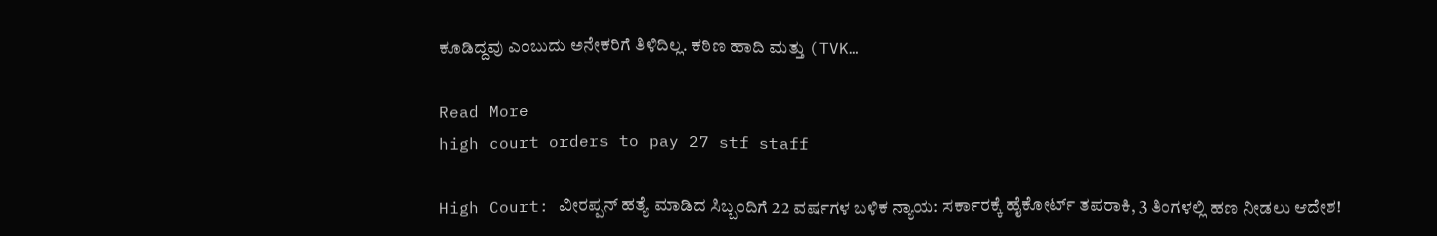ಕೂಡಿದ್ದವು ಎಂಬುದು ಅನೇಕರಿಗೆ ತಿಳಿದಿಲ್ಲ. ಕಠಿಣ ಹಾದಿ ಮತ್ತು (TVK…

Read More
high court orders to pay 27 stf staff

High Court: ವೀರಪ್ಪನ್ ಹತ್ಯೆ ಮಾಡಿದ ಸಿಬ್ಬಂದಿಗೆ 22 ವರ್ಷಗಳ ಬಳಿಕ ನ್ಯಾಯ: ಸರ್ಕಾರಕ್ಕೆ ಹೈಕೋರ್ಟ್ ತಪರಾಕಿ, 3 ತಿಂಗಳಲ್ಲಿ ಹಣ ನೀಡಲು ಆದೇಶ!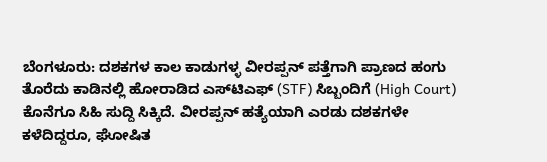ಬೆಂಗಳೂರು: ದಶಕಗಳ ಕಾಲ ಕಾಡುಗಳ್ಳ ವೀರಪ್ಪನ್ ಪತ್ತೆಗಾಗಿ ಪ್ರಾಣದ ಹಂಗು ತೊರೆದು ಕಾಡಿನಲ್ಲಿ ಹೋರಾಡಿದ ಎಸ್‌ಟಿಎಫ್ (STF) ಸಿಬ್ಬಂದಿಗೆ (High Court) ಕೊನೆಗೂ ಸಿಹಿ ಸುದ್ದಿ ಸಿಕ್ಕಿದೆ. ವೀರಪ್ಪನ್ ಹತ್ಯೆಯಾಗಿ ಎರಡು ದಶಕಗಳೇ ಕಳೆದಿದ್ದರೂ, ಘೋಷಿತ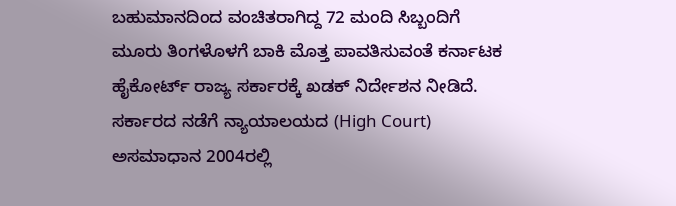ಬಹುಮಾನದಿಂದ ವಂಚಿತರಾಗಿದ್ದ 72 ಮಂದಿ ಸಿಬ್ಬಂದಿಗೆ ಮೂರು ತಿಂಗಳೊಳಗೆ ಬಾಕಿ ಮೊತ್ತ ಪಾವತಿಸುವಂತೆ ಕರ್ನಾಟಕ ಹೈಕೋರ್ಟ್ ರಾಜ್ಯ ಸರ್ಕಾರಕ್ಕೆ ಖಡಕ್ ನಿರ್ದೇಶನ ನೀಡಿದೆ. ಸರ್ಕಾರದ ನಡೆಗೆ ನ್ಯಾಯಾಲಯದ (High Court) ಅಸಮಾಧಾನ 2004ರಲ್ಲಿ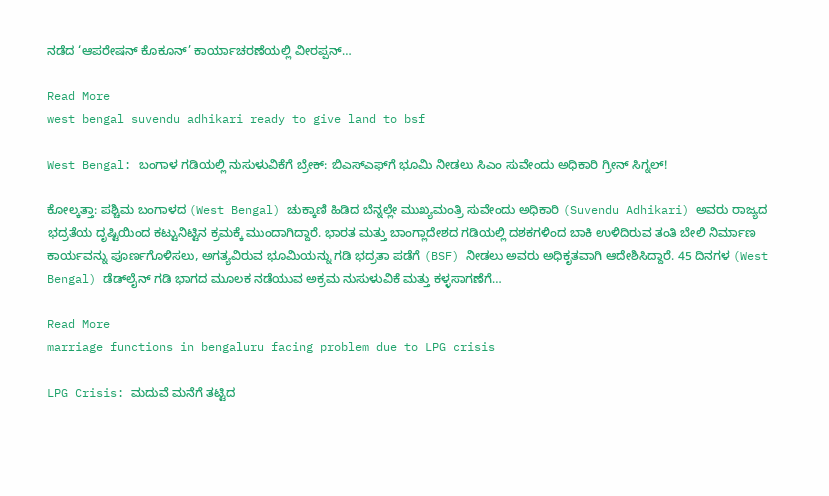ನಡೆದ ‘ಆಪರೇಷನ್ ಕೊಕೂನ್’ ಕಾರ್ಯಾಚರಣೆಯಲ್ಲಿ ವೀರಪ್ಪನ್…

Read More
west bengal suvendu adhikari ready to give land to bsf

West Bengal: ಬಂಗಾಳ ಗಡಿಯಲ್ಲಿ ನುಸುಳುವಿಕೆಗೆ ಬ್ರೇಕ್: ಬಿಎಸ್‌ಎಫ್‌ಗೆ ಭೂಮಿ ನೀಡಲು ಸಿಎಂ ಸುವೇಂದು ಅಧಿಕಾರಿ ಗ್ರೀನ್ ಸಿಗ್ನಲ್!

ಕೋಲ್ಕತ್ತಾ: ಪಶ್ಚಿಮ ಬಂಗಾಳದ (West Bengal) ಚುಕ್ಕಾಣಿ ಹಿಡಿದ ಬೆನ್ನಲ್ಲೇ ಮುಖ್ಯಮಂತ್ರಿ ಸುವೇಂದು ಅಧಿಕಾರಿ (Suvendu Adhikari) ಅವರು ರಾಜ್ಯದ ಭದ್ರತೆಯ ದೃಷ್ಟಿಯಿಂದ ಕಟ್ಟುನಿಟ್ಟಿನ ಕ್ರಮಕ್ಕೆ ಮುಂದಾಗಿದ್ದಾರೆ. ಭಾರತ ಮತ್ತು ಬಾಂಗ್ಲಾದೇಶದ ಗಡಿಯಲ್ಲಿ ದಶಕಗಳಿಂದ ಬಾಕಿ ಉಳಿದಿರುವ ತಂತಿ ಬೇಲಿ ನಿರ್ಮಾಣ ಕಾರ್ಯವನ್ನು ಪೂರ್ಣಗೊಳಿಸಲು, ಅಗತ್ಯವಿರುವ ಭೂಮಿಯನ್ನು ಗಡಿ ಭದ್ರತಾ ಪಡೆಗೆ (BSF) ನೀಡಲು ಅವರು ಅಧಿಕೃತವಾಗಿ ಆದೇಶಿಸಿದ್ದಾರೆ. 45 ದಿನಗಳ (West Bengal) ಡೆಡ್‌ಲೈನ್ ಗಡಿ ಭಾಗದ ಮೂಲಕ ನಡೆಯುವ ಅಕ್ರಮ ನುಸುಳುವಿಕೆ ಮತ್ತು ಕಳ್ಳಸಾಗಣೆಗೆ…

Read More
marriage functions in bengaluru facing problem due to LPG crisis

LPG Crisis: ಮದುವೆ ಮನೆಗೆ ತಟ್ಟಿದ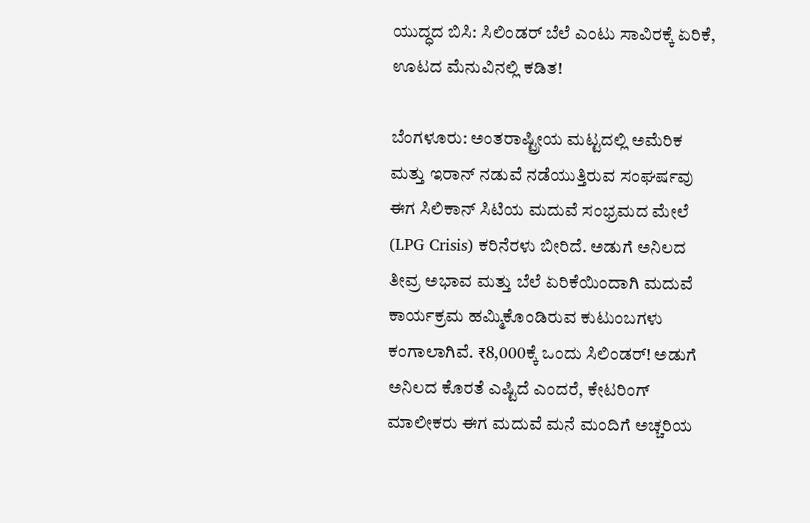ಯುದ್ಧದ ಬಿಸಿ: ಸಿಲಿಂಡರ್ ಬೆಲೆ ಎಂಟು ಸಾವಿರಕ್ಕೆ ಏರಿಕೆ, ಊಟದ ಮೆನುವಿನಲ್ಲಿ ಕಡಿತ!

ಬೆಂಗಳೂರು: ಅಂತರಾಷ್ಟ್ರೀಯ ಮಟ್ಟದಲ್ಲಿ ಅಮೆರಿಕ ಮತ್ತು ಇರಾನ್ ನಡುವೆ ನಡೆಯುತ್ತಿರುವ ಸಂಘರ್ಷವು ಈಗ ಸಿಲಿಕಾನ್ ಸಿಟಿಯ ಮದುವೆ ಸಂಭ್ರಮದ ಮೇಲೆ (LPG Crisis) ಕರಿನೆರಳು ಬೀರಿದೆ. ಅಡುಗೆ ಅನಿಲದ ತೀವ್ರ ಅಭಾವ ಮತ್ತು ಬೆಲೆ ಏರಿಕೆಯಿಂದಾಗಿ ಮದುವೆ ಕಾರ್ಯಕ್ರಮ ಹಮ್ಮಿಕೊಂಡಿರುವ ಕುಟುಂಬಗಳು ಕಂಗಾಲಾಗಿವೆ. ₹8,000ಕ್ಕೆ ಒಂದು ಸಿಲಿಂಡರ್! ಅಡುಗೆ ಅನಿಲದ ಕೊರತೆ ಎಷ್ಟಿದೆ ಎಂದರೆ, ಕೇಟರಿಂಗ್ ಮಾಲೀಕರು ಈಗ ಮದುವೆ ಮನೆ ಮಂದಿಗೆ ಅಚ್ಚರಿಯ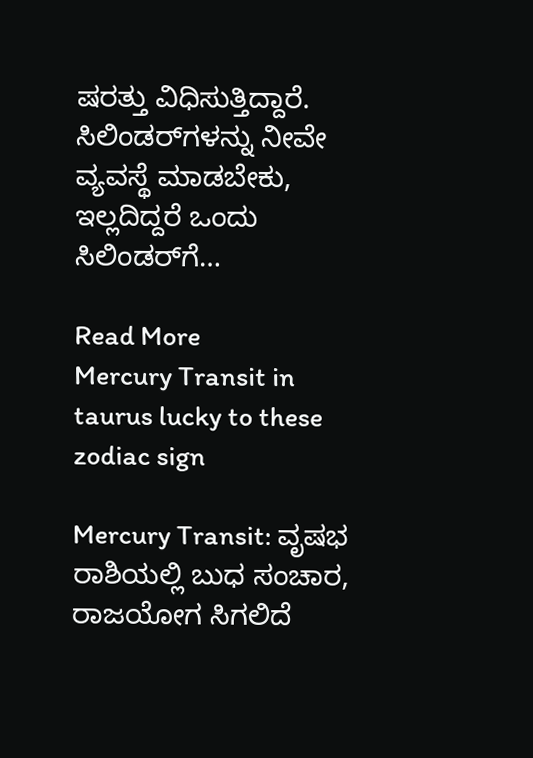ಷರತ್ತು ವಿಧಿಸುತ್ತಿದ್ದಾರೆ. ಸಿಲಿಂಡರ್‌ಗಳನ್ನು ನೀವೇ ವ್ಯವಸ್ಥೆ ಮಾಡಬೇಕು, ಇಲ್ಲದಿದ್ದರೆ ಒಂದು ಸಿಲಿಂಡರ್‌ಗೆ…

Read More
Mercury Transit in taurus lucky to these zodiac sign

Mercury Transit: ವೃಷಭ ರಾಶಿಯಲ್ಲಿ ಬುಧ ಸಂಚಾರ, ರಾಜಯೋಗ ಸಿಗಲಿದೆ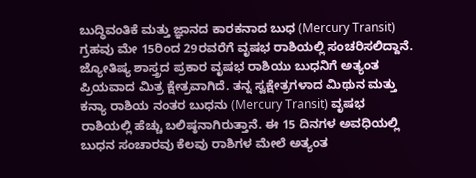ಬುದ್ಧಿವಂತಿಕೆ ಮತ್ತು ಜ್ಞಾನದ ಕಾರಕನಾದ ಬುಧ (Mercury Transit) ಗ್ರಹವು ಮೇ 15ರಿಂದ 29ರವರೆಗೆ ವೃಷಭ ರಾಶಿಯಲ್ಲಿ ಸಂಚರಿಸಲಿದ್ದಾನೆ. ಜ್ಯೋತಿಷ್ಯ ಶಾಸ್ತ್ರದ ಪ್ರಕಾರ ವೃಷಭ ರಾಶಿಯು ಬುಧನಿಗೆ ಅತ್ಯಂತ ಪ್ರಿಯವಾದ ಮಿತ್ರ ಕ್ಷೇತ್ರವಾಗಿದೆ. ತನ್ನ ಸ್ವಕ್ಷೇತ್ರಗಳಾದ ಮಿಥುನ ಮತ್ತು ಕನ್ಯಾ ರಾಶಿಯ ನಂತರ ಬುಧನು (Mercury Transit) ವೃಷಭ ರಾಶಿಯಲ್ಲಿ ಹೆಚ್ಚು ಬಲಿಷ್ಠನಾಗಿರುತ್ತಾನೆ. ಈ 15 ದಿನಗಳ ಅವಧಿಯಲ್ಲಿ ಬುಧನ ಸಂಚಾರವು ಕೆಲವು ರಾಶಿಗಳ ಮೇಲೆ ಅತ್ಯಂತ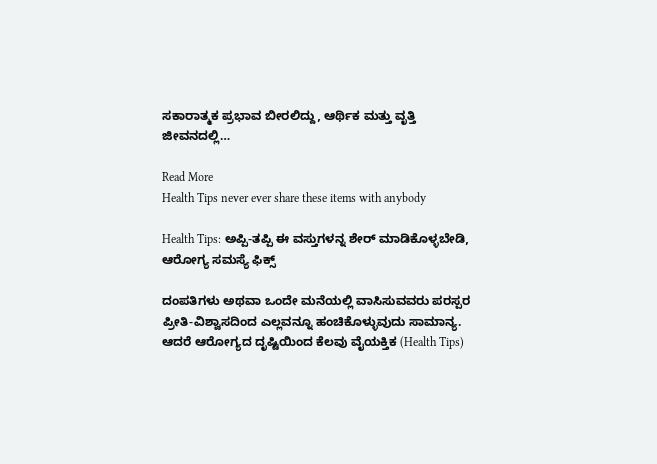ಸಕಾರಾತ್ಮಕ ಪ್ರಭಾವ ಬೀರಲಿದ್ದು, ಆರ್ಥಿಕ ಮತ್ತು ವೃತ್ತಿ ಜೀವನದಲ್ಲಿ…

Read More
Health Tips never ever share these items with anybody

Health Tips: ಅಪ್ಪಿ-ತಪ್ಪಿ ಈ ವಸ್ತುಗಳನ್ನ ಶೇರ್‌ ಮಾಡಿಕೊಳ್ಳಬೇಡಿ, ಆರೋಗ್ಯ ಸಮಸ್ಯೆ ಫಿಕ್ಸ್

ದಂಪತಿಗಳು ಅಥವಾ ಒಂದೇ ಮನೆಯಲ್ಲಿ ವಾಸಿಸುವವರು ಪರಸ್ಪರ ಪ್ರೀತಿ-ವಿಶ್ವಾಸದಿಂದ ಎಲ್ಲವನ್ನೂ ಹಂಚಿಕೊಳ್ಳುವುದು ಸಾಮಾನ್ಯ. ಆದರೆ ಆರೋಗ್ಯದ ದೃಷ್ಟಿಯಿಂದ ಕೆಲವು ವೈಯಕ್ತಿಕ (Health Tips)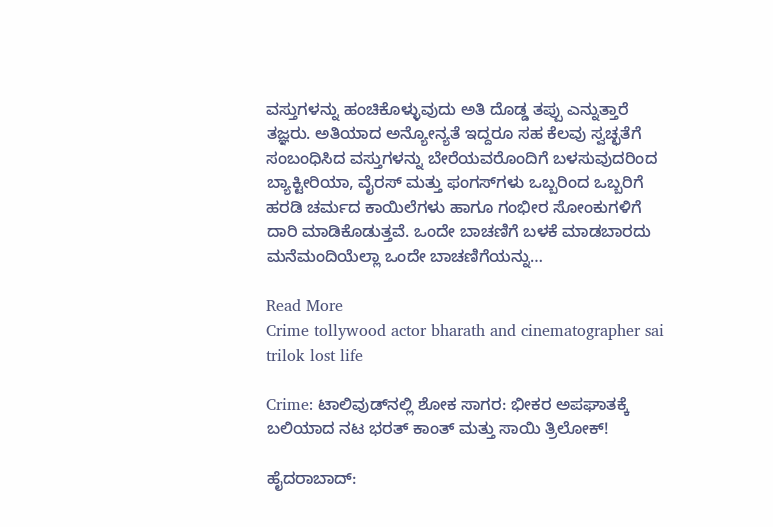ವಸ್ತುಗಳನ್ನು ಹಂಚಿಕೊಳ್ಳುವುದು ಅತಿ ದೊಡ್ಡ ತಪ್ಪು ಎನ್ನುತ್ತಾರೆ ತಜ್ಞರು. ಅತಿಯಾದ ಅನ್ಯೋನ್ಯತೆ ಇದ್ದರೂ ಸಹ ಕೆಲವು ಸ್ವಚ್ಛತೆಗೆ ಸಂಬಂಧಿಸಿದ ವಸ್ತುಗಳನ್ನು ಬೇರೆಯವರೊಂದಿಗೆ ಬಳಸುವುದರಿಂದ ಬ್ಯಾಕ್ಟೀರಿಯಾ, ವೈರಸ್ ಮತ್ತು ಫಂಗಸ್‌ಗಳು ಒಬ್ಬರಿಂದ ಒಬ್ಬರಿಗೆ ಹರಡಿ ಚರ್ಮದ ಕಾಯಿಲೆಗಳು ಹಾಗೂ ಗಂಭೀರ ಸೋಂಕುಗಳಿಗೆ ದಾರಿ ಮಾಡಿಕೊಡುತ್ತವೆ. ಒಂದೇ ಬಾಚಣಿಗೆ ಬಳಕೆ ಮಾಡಬಾರದು ಮನೆಮಂದಿಯೆಲ್ಲಾ ಒಂದೇ ಬಾಚಣಿಗೆಯನ್ನು…

Read More
Crime tollywood actor bharath and cinematographer sai trilok lost life

Crime: ಟಾಲಿವುಡ್‌ನಲ್ಲಿ ಶೋಕ ಸಾಗರ: ಭೀಕರ ಅಪಘಾತಕ್ಕೆ ಬಲಿಯಾದ ನಟ ಭರತ್ ಕಾಂತ್ ಮತ್ತು ಸಾಯಿ ತ್ರಿಲೋಕ್!

ಹೈದರಾಬಾದ್: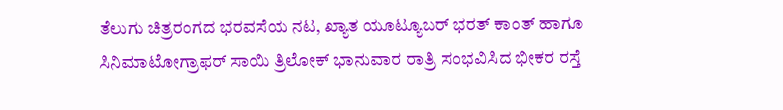ತೆಲುಗು ಚಿತ್ರರಂಗದ ಭರವಸೆಯ ನಟ, ಖ್ಯಾತ ಯೂಟ್ಯೂಬರ್ ಭರತ್ ಕಾಂತ್ ಹಾಗೂ ಸಿನಿಮಾಟೋಗ್ರಾಫರ್ ಸಾಯಿ ತ್ರಿಲೋಕ್ ಭಾನುವಾರ ರಾತ್ರಿ ಸಂಭವಿಸಿದ ಭೀಕರ ರಸ್ತೆ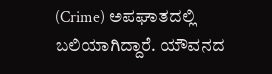(Crime) ಅಪಘಾತದಲ್ಲಿ ಬಲಿಯಾಗಿದ್ದಾರೆ. ಯೌವನದ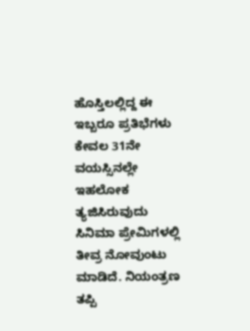ಹೊಸ್ತಿಲಲ್ಲಿದ್ದ ಈ ಇಬ್ಬರೂ ಪ್ರತಿಭೆಗಳು ಕೇವಲ 31ನೇ ವಯಸ್ಸಿನಲ್ಲೇ ಇಹಲೋಕ ತ್ಯಜಿಸಿರುವುದು ಸಿನಿಮಾ ಪ್ರೇಮಿಗಳಲ್ಲಿ ತೀವ್ರ ನೋವುಂಟು ಮಾಡಿದೆ. ನಿಯಂತ್ರಣ ತಪ್ಪಿ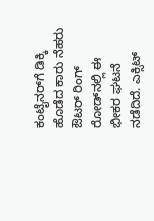ಕಂಟೈನರ್‌ಗೆ ಡಿಕ್ಕಿ ಹೊಡೆದ ಕಾರು ನೆಹರು ಔಟರ್ ರಿಂಗ್ ರೋಡ್‌ನಲ್ಲಿ ಈ ಭೀಕರ ಘಟನೆ ನಡೆದಿದೆ. ಎಕ್ಸಿಟ್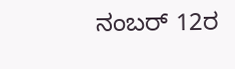ನಂಬರ್ 12ರ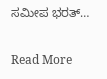ಸಮೀಪ ಭರತ್…

Read More